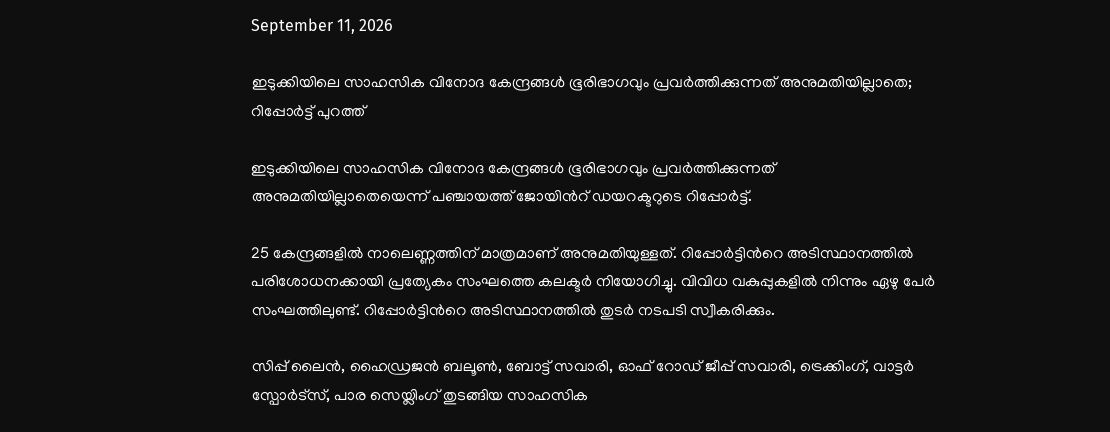September 11, 2026

ഇടുക്കിയിലെ സാഹസിക വിനോദ കേന്ദ്രങ്ങള്‍ ഭൂരിഭാഗവും പ്രവ‍ര്‍ത്തിക്കുന്നത് അനുമതിയില്ലാതെ; റിപ്പോര്‍ട്ട് പുറത്ത്

ഇടുക്കിയിലെ സാഹസിക വിനോദ കേന്ദ്രങ്ങള്‍ ഭൂരിഭാഗവും പ്രവ‍ർത്തിക്കുന്നത് അനുമതിയില്ലാതെയെന്ന് പഞ്ചായത്ത് ജോയിന്‍റ് ഡയറക്ടറുടെ റിപ്പോർട്ട്.

25 കേന്ദ്രങ്ങളില്‍ നാലെണ്ണത്തിന് മാത്രമാണ് അനുമതിയുള്ളത്. റിപ്പോർട്ടിന്‍റെ അടിസ്ഥാനത്തില്‍ പരിശോധനക്കായി പ്രത്യേകം സംഘത്തെ കലക്ടർ നിയോഗിച്ചു. വിവിധ വകുപ്പുകളില്‍ നിന്നും ഏഴു പേ‍ർ സംഘത്തിലുണ്ട്. റിപ്പോർട്ടിന്‍റെ അടിസ്ഥാനത്തില്‍ തുടർ നടപടി സ്വീകരിക്കും.

സിപ്പ് ലൈൻ, ഹൈഡ്രജൻ ബലൂണ്‍, ബോട്ട് സവാരി, ഓഫ് റോഡ് ജീപ്പ് സവാരി, ട്രെക്കിംഗ്, വാട്ടർ സ്പോർട്‌സ്, പാര സെയ്ലിംഗ് തുടങ്ങിയ സാഹസിക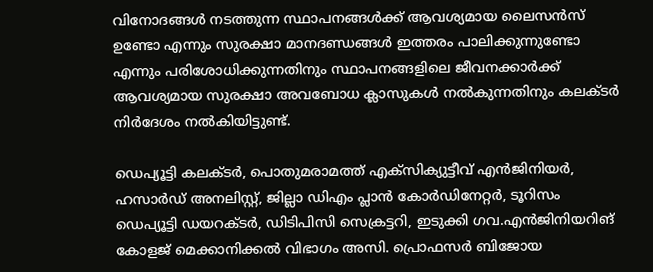വിനോദങ്ങള്‍ നടത്തുന്ന സ്ഥാപനങ്ങള്‍ക്ക് ആവശ്യമായ ലൈസൻസ് ഉണ്ടോ എന്നും സുരക്ഷാ മാനദണ്ഡങ്ങള്‍ ഇത്തരം പാലിക്കുന്നുണ്ടോ എന്നും പരിശോധിക്കുന്നതിനും സ്ഥാപനങ്ങളിലെ ജീവനക്കാർക്ക് ആവശ്യമായ സുരക്ഷാ അവബോധ ക്ലാസുകള്‍ നല്‍കുന്നതിനും കലക്ടര്‍ നിര്‍ദേശം നല്‍കിയിട്ടുണ്ട്.

ഡെപ്യൂട്ടി കലക്ടര്‍, പൊതുമരാമത്ത് എക്സിക്യുട്ടീവ് എൻജിനിയര്‍, ഹസാര്‍ഡ് അനലിസ്റ്റ്, ജില്ലാ ഡിഎം പ്ലാൻ കോര്‍ഡിനേറ്റര്‍, ടൂറിസം ഡെപ്യൂട്ടി ഡയറക്ടര്‍, ഡിടിപിസി സെക്രട്ടറി, ഇടുക്കി ഗവ.എൻജിനിയറിങ് കോളജ് മെക്കാനിക്കല്‍ വിഭാഗം അസി. പ്രൊഫസര്‍ ബിജോയ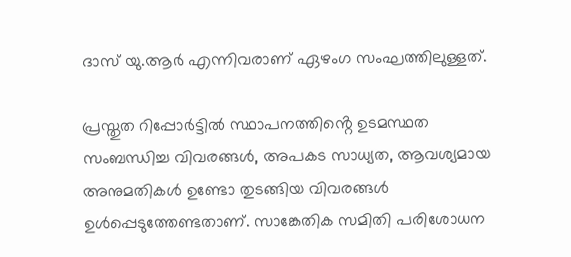ദാസ് യു.ആര്‍ എന്നിവരാണ് ഏഴംഗ സംഘത്തിലുള്ളത്.

പ്രസ്തുത റിപ്പോർട്ടില്‍ സ്ഥാപനത്തിൻ്റെ ഉടമസ്ഥത സംബന്ധിച്ച വിവരങ്ങള്‍, അപകട സാധ്യത, ആവശ്യമായ അനുമതികള്‍ ഉണ്ടോ തുടങ്ങിയ വിവരങ്ങള്‍ ഉള്‍പ്പെടുത്തേണ്ടതാണ്. സാങ്കേതിക സമിതി പരിശോധന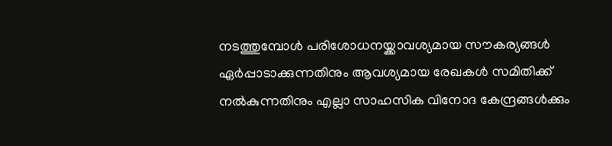നടത്തുമ്പോള്‍ പരിശോധനയ്ക്കാവശ്യമായ സൗകര്യങ്ങള്‍ ഏർപ്പാടാക്കുന്നതിനും ആവശ്യമായ രേഖകള്‍ സമിതിക്ക് നല്‍കുന്നതിനും എല്ലാ സാഹസിക വിനോദ കേന്ദ്രങ്ങള്‍ക്കും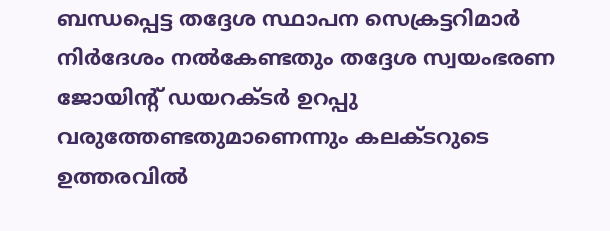ബന്ധപ്പെട്ട തദ്ദേശ സ്ഥാപന സെക്രട്ടറിമാർ നിർദേശം നല്‍കേണ്ടതും തദ്ദേശ സ്വയംഭരണ ജോയിന്‍റ് ഡയറക്ടർ ഉറപ്പു വരുത്തേണ്ടതുമാണെന്നും കലക്ടറുടെ ഉത്തരവില്‍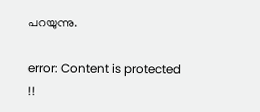പറയുന്നു.

error: Content is protected !!